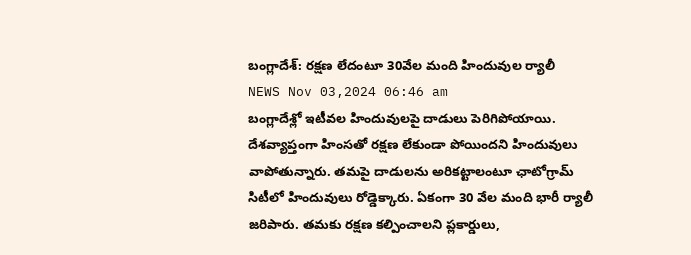బంగ్లాదేశ్: రక్షణ లేదంటూ 30వేల మంది హిందువుల ర్యాలీ
NEWS Nov 03,2024 06:46 am
బంగ్లాదేశ్లో ఇటీవల హిందువులపై దాడులు పెరిగిపోయాయి. దేశవ్యాప్తంగా హింసతో రక్షణ లేకుండా పోయిందని హిందువులు వాపోతున్నారు. తమపై దాడులను అరికట్టాలంటూ ఛాటోగ్రామ్ సిటీలో హిందువులు రోడ్డెక్కారు. ఏకంగా 30 వేల మంది భారీ ర్యాలీ జరిపారు. తమకు రక్షణ కల్పించాలని ప్లకార్డులు,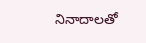నినాదాలతో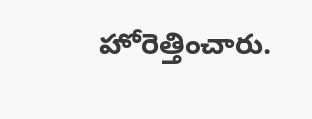హోరెత్తించారు.